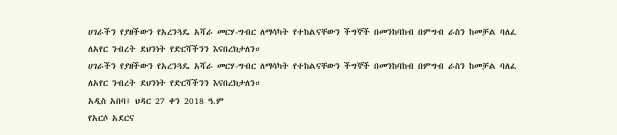ሀገራችን የያዘችውን የአረንጓዴ አሻራ መርሃ-ግብር ለማሳካት የተከልናቸውን ችግኞች በመንከባከብ በምግብ ራስን ከመቻል ባለፈ ለአየር ንብረት ደህንነት የድርሻችንን እናበረክታለን።
ሀገራችን የያዘችውን የአረንጓዴ አሻራ መርሃ-ግብር ለማሳካት የተከልናቸውን ችግኞች በመንከባከብ በምግብ ራስን ከመቻል ባለፈ ለአየር ንብረት ደህንነት የድርሻችንን እናበረክታለን።
አዲስ አበባ፤ ህዳር 27 ቀን 2018 ዓ.ም
የአርሶ አደርና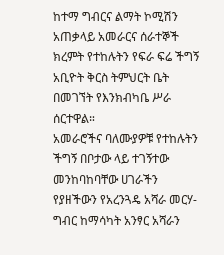ከተማ ግብርና ልማት ኮሚሽን አጠቃላይ አመራርና ሰራተኞች ክረምት የተከሉትን የፍራ ፍሬ ችግኝ አቢዮት ቅርስ ትምህርት ቤት በመገኘት የእንክብካቤ ሥራ ሰርተዋል።
አመራሮችና ባለሙያዎቹ የተከሉትን ችግኝ በቦታው ላይ ተገኝተው መንከባከባቸው ሀገራችን የያዘችውን የአረንጓዴ አሻራ መርሃ-ግብር ከማሳካት አንፃር አሻራን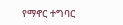የማኖር ተግባር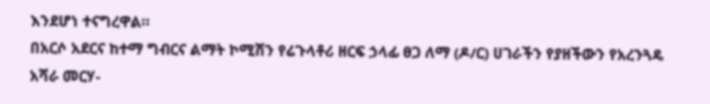እንደሆነ ተናግረዋል።
በአርሶ አደርና ከተማ ግብርና ልማት ኮሚሽን የሬጉላቶሪ ዘርፍ ኃላፊ ፀጋ ለማ (ዶ/ር) ሀገራችን የያዘችውን የአረንጓዴ አሻራ መርሃ-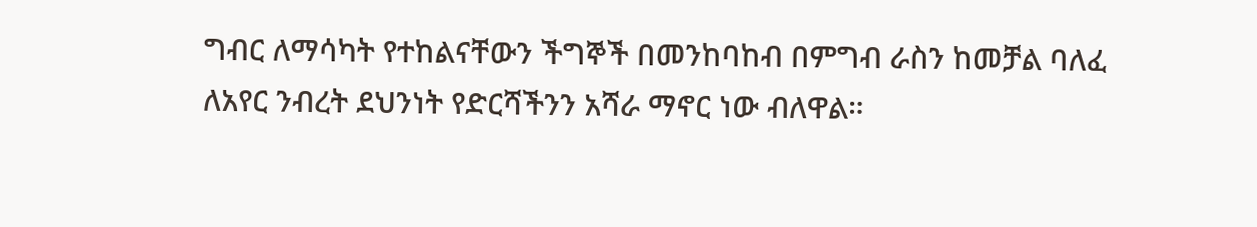ግብር ለማሳካት የተከልናቸውን ችግኞች በመንከባከብ በምግብ ራስን ከመቻል ባለፈ ለአየር ንብረት ደህንነት የድርሻችንን አሻራ ማኖር ነው ብለዋል።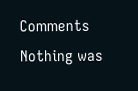Comments
Nothing was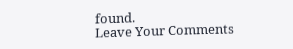found.
Leave Your Comments